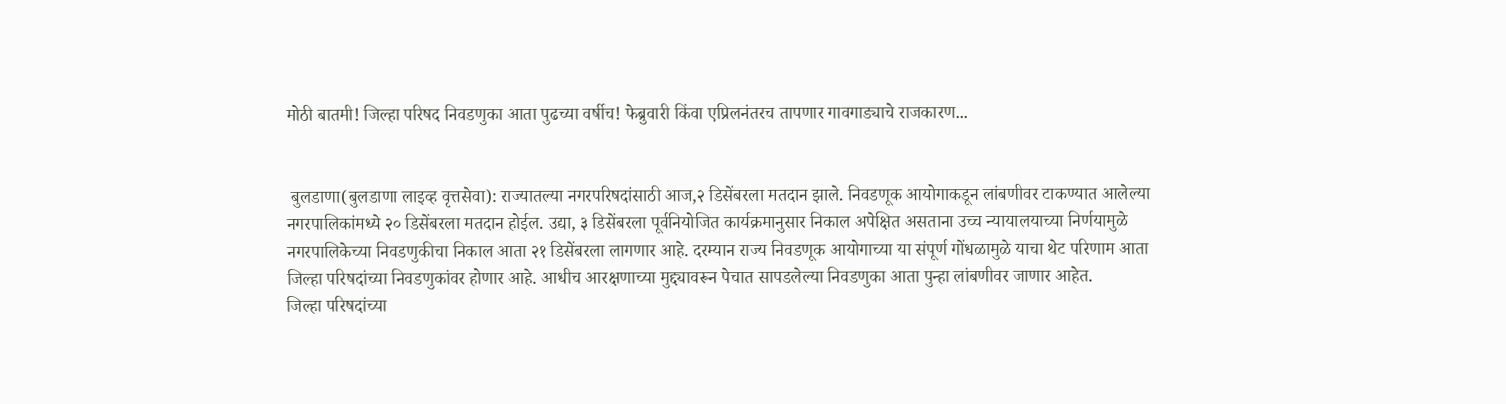मोठी बातमी! जिल्हा परिषद निवडणुका आता पुढच्या वर्षीच! फेब्रुवारी किंवा एप्रिलनंतरच तापणार गावगाड्याचे राजकारण...


 बुलडाणा(बुलडाणा लाइव्ह वृत्तसेवा): राज्यातल्या नगरपरिषदांसाठी आज,२ डिसेंबरला मतदान झाले. निवडणूक आयोगाकडून लांबणीवर टाकण्यात आलेल्या नगरपालिकांमध्ये २० डिसेंबरला मतदान होईल. उद्या, ३ डिसेंबरला पूर्वनियोजित कार्यक्रमानुसार निकाल अपेक्षित असताना उच्च न्यायालयाच्या निर्णयामुळे नगरपालिकेच्या निवडणुकीचा निकाल आता २१ डिसेंबरला लागणार आहे. दरम्यान राज्य निवडणूक आयोगाच्या या संपूर्ण गोंधळामुळे याचा थेट परिणाम आता जिल्हा परिषदांच्या निवडणुकांवर होणार आहे. आधीच आरक्षणाच्या मुद्द्यावरून पेचात सापडलेल्या निवडणुका आता पुन्हा लांबणीवर जाणार आहेत.
जिल्हा परिषदांच्या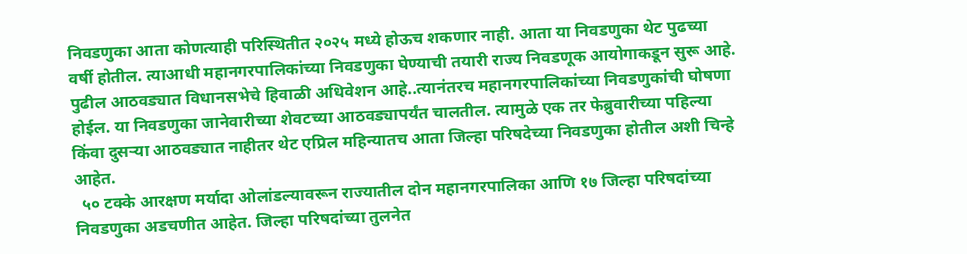निवडणुका आता कोणत्याही परिस्थितीत २०२५ मध्ये होऊच शकणार नाही. आता या निवडणुका थेट पुढच्या वर्षी होतील. त्याआधी महानगरपालिकांच्या निवडणुका घेण्याची तयारी राज्य निवडणूक आयोगाकडून सुरू आहे. पुढील आठवड्यात विधानसभेचे हिवाळी अधिवेशन आहे..त्यानंतरच महानगरपालिकांच्या निवडणुकांची घोषणा होईल. या निवडणुका जानेवारीच्या शेवटच्या आठवड्यापर्यंत चालतील. त्यामुळे एक तर फेब्रुवारीच्या पहिल्या किंवा दुसऱ्या आठवड्यात नाहीतर थेट एप्रिल महिन्यातच आता जिल्हा परिषदेच्या निवडणुका होतील अशी चिन्हे आहेत.
  ५० टक्के आरक्षण मर्यादा ओलांडल्यावरून राज्यातील दोन महानगरपालिका आणि १७ जिल्हा परिषदांच्या निवडणुका अडचणीत आहेत. जिल्हा परिषदांच्या तुलनेत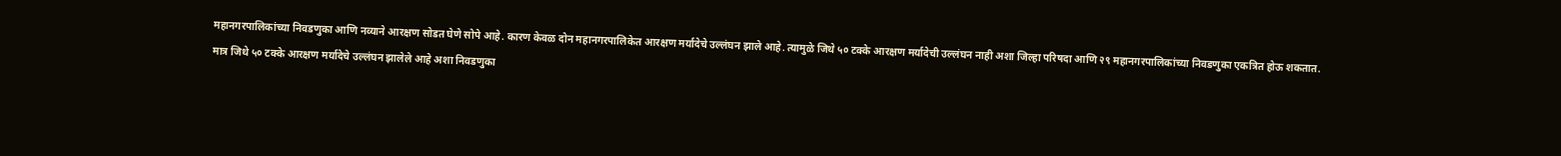महानगरपालिकांच्या निवडणुका आणि नव्याने आरक्षण सोडत घेणे सोपे आहे. कारण केवळ दोन महानगरपालिकेत आरक्षण मर्यादेचे उल्लंघन झाले आहे. त्यामुळे जिथे ५० टक्के आरक्षण मर्यादेची उल्लंघन नाही अशा जिल्हा परिषदा आणि २९ महानगरपालिकांच्या निवडणुका एकत्रित होऊ शकतात.
मात्र जिथे ५० टक्के आरक्षण मर्यादेचे उल्लंघन झालेले आहे अशा निवडणुका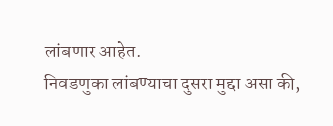लांबणार आहेत.
निवडणुका लांबण्याचा दुसरा मुद्दा असा की,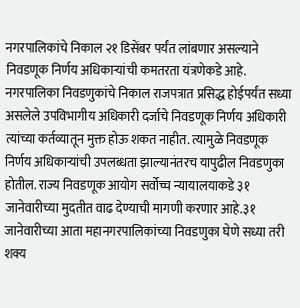नगरपालिकांचे निकाल २१ डिसेंबर पर्यंत लांबणार असल्याने निवडणूक निर्णय अधिकाऱ्यांची कमतरता यंत्रणेकडे आहे.
नगरपालिका निवडणुकांचे निकाल राजपत्रात प्रसिद्ध होईपर्यंत सध्या असलेले उपविभागीय अधिकारी दर्जाचे निवडणूक निर्णय अधिकारी त्यांच्या कर्तव्यातून मुक्त होऊ शकत नाहीत. त्यामुळे निवडणूक निर्णय अधिकाऱ्यांची उपलब्धता झाल्यानंतरच यापुढील निवडणुका होतील. राज्य निवडणूक आयोग सर्वोच्च न्यायालयाकडे ३१ जानेवारीच्या मुदतीत वाढ देण्याची मागणी करणार आहे.३१ जानेवारीच्या आता महानगरपालिकांच्या निवडणुका घेणे सध्या तरी शक्य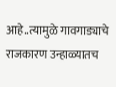आहे..त्यामुळे गावगाड्याचे राजकारण उन्हाळ्यातच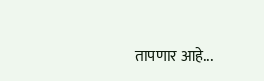तापणार आहे...